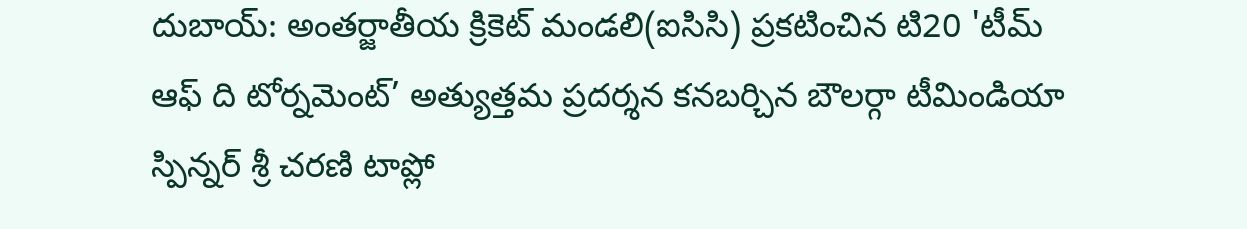దుబాయ్: అంతర్జాతీయ క్రికెట్ మండలి(ఐసిసి) ప్రకటించిన టి20 'టీమ్ ఆఫ్ ది టోర్నమెంట్’ అత్యుత్తమ ప్రదర్శన కనబర్చిన బౌలర్గా టీమిండియా స్పిన్నర్ శ్రీ చరణి టాప్లో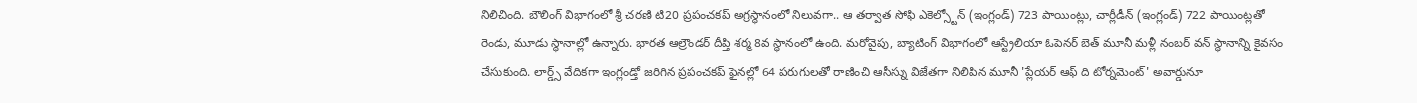నిలిచింది. బౌలింగ్ విభాగంలో శ్రీ చరణి టి20 ప్రపంచకప్ అగ్రస్థానంలో నిలువగా.. ఆ తర్వాత సోఫి ఎకెల్స్టోన్ (ఇంగ్లండ్) 723 పాయింట్లు, చార్లీడీన్ (ఇంగ్లండ్) 722 పాయింట్లతో రెండు, మూడు స్థానాల్లో ఉన్నారు. భారత ఆల్రౌండర్ దీప్తి శర్మ 8వ స్థానంలో ఉంది. మరోవైపు, బ్యాటింగ్ విభాగంలో ఆస్ట్రేలియా ఓపెనర్ బెత్ మూనీ మళ్లీ నంబర్ వన్ స్థానాన్ని కైవసం చేసుకుంది. లార్డ్స్ వేదికగా ఇంగ్లండ్తో జరిగిన ప్రపంచకప్ ఫైనల్లో 64 పరుగులతో రాణించి ఆసీస్ను విజేతగా నిలిపిన మూనీ 'ప్లేయర్ ఆఫ్ ది టోర్నమెంట్' అవార్డునూ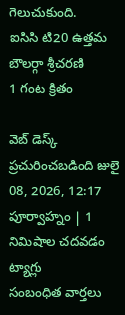గెలుచుకుంది.
ఐసిసి టి20 ఉత్తమ బౌలర్గా శ్రీచరణి
1 గంట క్రితం

వెబ్ డెస్క్
ప్రచురించబడింది జులై 08, 2026, 12:17 పూర్వాహ్నం | 1 నిమిషాల చదవడం
ట్యాగ్లు
సంబంధిత వార్తలు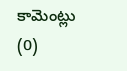కామెంట్లు (0)